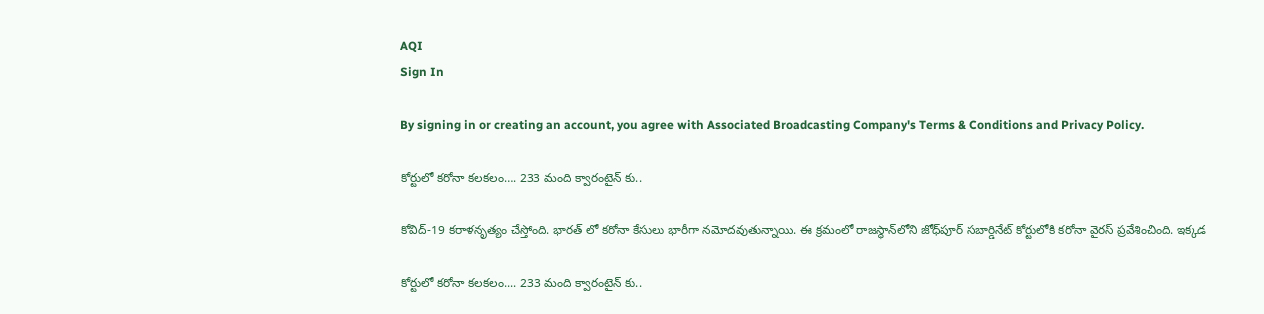AQI
Sign In

By signing in or creating an account, you agree with Associated Broadcasting Company's Terms & Conditions and Privacy Policy.

కోర్టులో క‌రోనా క‌ల‌క‌లం…. 233 మంది క్వారంటైన్ కు..

కోవిద్-19 కరాళనృత్యం చేస్తోంది. భారత్ లో కరోనా కేసులు భారీగా నమోదవుతున్నాయి. ఈ క్రమంలో రాజ‌స్థాన్‌లోని జోధ్‌పూర్ సబార్డినేట్ కోర్టులోకి క‌రోనా వైర‌స్‌ ప్రవేశించింది. ఇక్కడ

కోర్టులో క‌రోనా క‌ల‌క‌లం.... 233 మంది క్వారంటైన్ కు..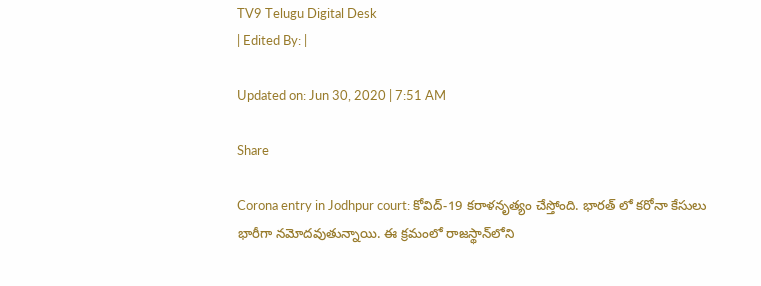TV9 Telugu Digital Desk
| Edited By: |

Updated on: Jun 30, 2020 | 7:51 AM

Share

Corona entry in Jodhpur court: కోవిద్-19 కరాళనృత్యం చేస్తోంది. భారత్ లో కరోనా కేసులు భారీగా నమోదవుతున్నాయి. ఈ క్రమంలో రాజ‌స్థాన్‌లోని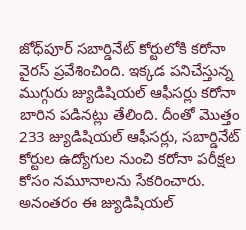జోధ్‌పూర్ సబార్డినేట్ కోర్టులోకి క‌రోనా వైర‌స్‌ ప్రవేశించింది. ఇక్కడ పనిచేస్తున్న ముగ్గురు జ్యుడిషియల్ ఆఫీసర్లు కరోనా బారిన పడినట్లు తేలింది‌. దీంతో మొత్తం 233 జ్యుడిషియల్ ఆఫీసర్లు, సబార్డినేట్ కోర్టుల ఉద్యోగుల నుంచి కరోనా పరీక్షల కోసం నమూనాలను సేక‌రించారు. అనంత‌రం ఈ జ్యుడిషియల్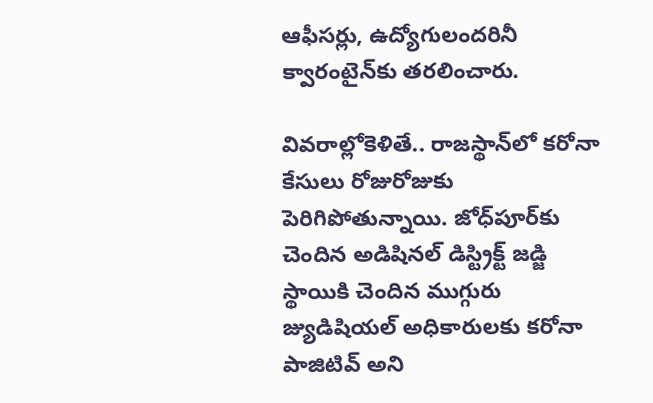ఆఫీసర్లు, ఉద్యోగులందరినీ క్వారంటైన్‌కు త‌ర‌లించారు.

వివరాల్లోకెళితే.. రాజ‌స్థాన్‌లో కరోనా కేసులు రోజురోజుకు పెరిగిపోతున్నాయి. జోధ్‌పూర్‌‌కు చెందిన అడిషిన‌ల్ డిస్ట్రిక్ట్ జ‌డ్జి స్థాయికి చెందిన ముగ్గురు జ్యుడిషియల్ అధికారులకు క‌రోనా పాజిటివ్ అని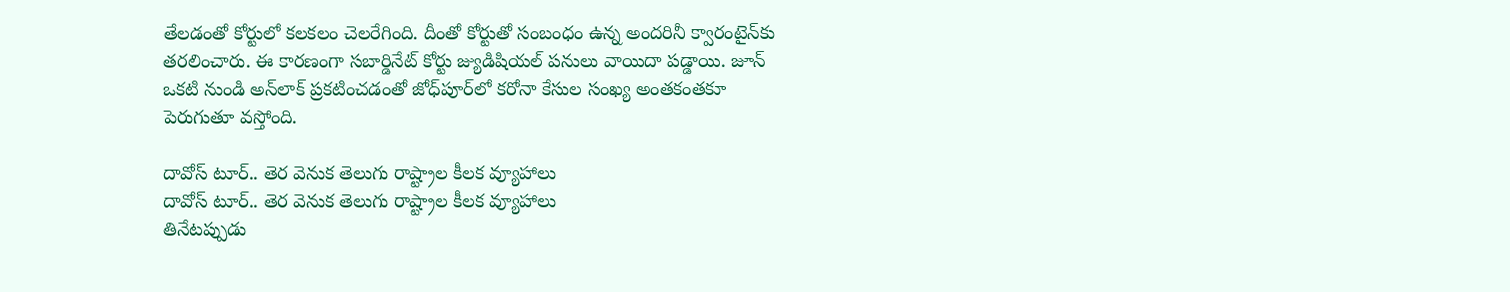తేల‌డంతో కోర్టులో క‌ల‌క‌లం చెల‌రేగింది. దీంతో కోర్టుతో సంబంధం ఉన్న అంద‌రినీ క్వారంటైన్‌కు త‌ర‌లించారు. ఈ కార‌ణంగా సబార్డినేట్ కోర్టు జ్యుడిషియల్ పనులు వాయిదా పడ్డాయి. జూన్ ఒకటి‌ నుండి అన్‌లాక్ ప్ర‌క‌టించ‌డంతో జోధ్‌పూర్‌లో కరోనా కేసుల సంఖ్య అంత‌కంత‌కూ పెరుగుతూ వ‌స్తోంది.

దావోస్ టూర్.. తెర వెనుక తెలుగు రాష్ట్రాల కీలక వ్యూహాలు
దావోస్ టూర్.. తెర వెనుక తెలుగు రాష్ట్రాల కీలక వ్యూహాలు
తినేటప్పుడు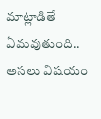మాట్లాడితే ఏమవుతుంది.. అసలు విషయం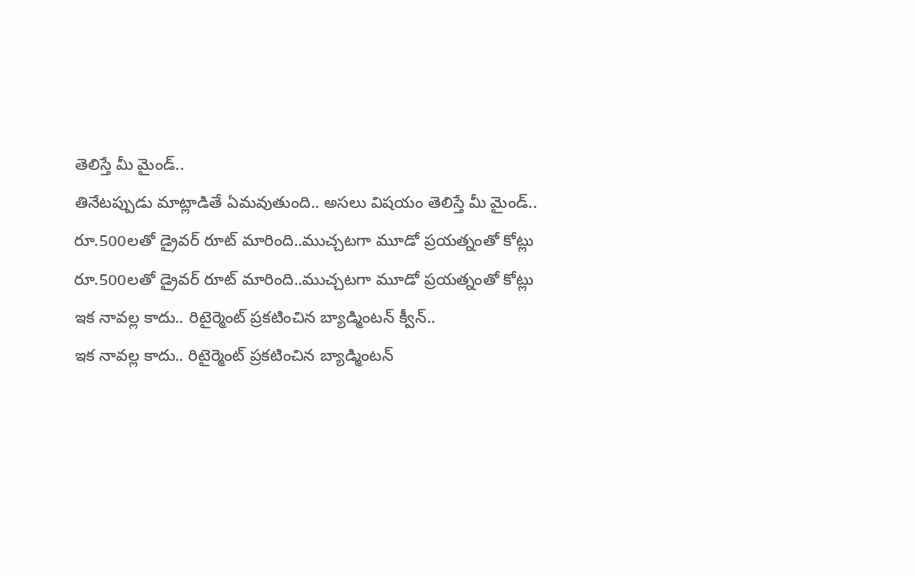తెలిస్తే మీ మైండ్..
తినేటప్పుడు మాట్లాడితే ఏమవుతుంది.. అసలు విషయం తెలిస్తే మీ మైండ్..
రూ.500లతో డ్రైవర్‌ రూట్‌ మారింది..ముచ్చటగా మూడో ప్రయత్నంతో కోట్లు
రూ.500లతో డ్రైవర్‌ రూట్‌ మారింది..ముచ్చటగా మూడో ప్రయత్నంతో కోట్లు
ఇక నావల్ల కాదు.. రిటైర్మెంట్ ప్రకటించిన బ్యాడ్మింటన్‌ క్వీన్..
ఇక నావల్ల కాదు.. రిటైర్మెంట్ ప్రకటించిన బ్యాడ్మింటన్‌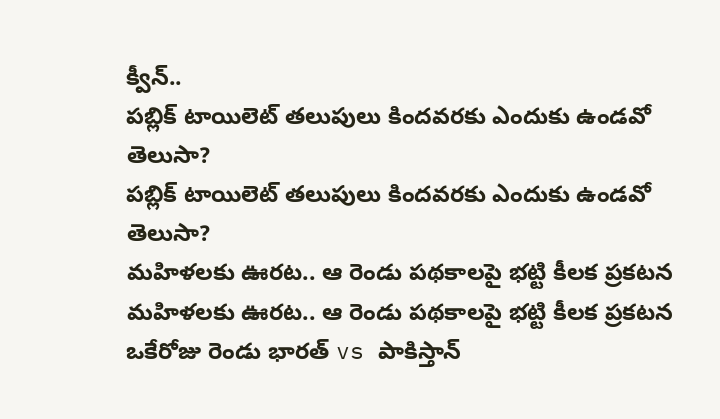క్వీన్..
పబ్లిక్ టాయిలెట్ తలుపులు కిందవరకు ఎందుకు ఉండవో తెలుసా?
పబ్లిక్ టాయిలెట్ తలుపులు కిందవరకు ఎందుకు ఉండవో తెలుసా?
మహిళలకు ఊరట.. ఆ రెండు పథకాలపై భట్టి కీలక ప్రకటన
మహిళలకు ఊరట.. ఆ రెండు పథకాలపై భట్టి కీలక ప్రకటన
ఒకేరోజు రెండు భారత్ vs పాకిస్తాన్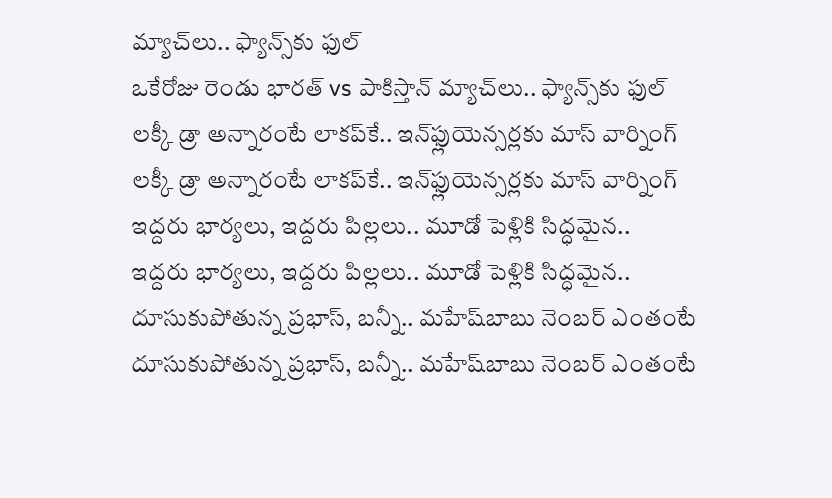మ్యాచ్‌లు.. ఫ్యాన్స్‌కు ఫుల్
ఒకేరోజు రెండు భారత్ vs పాకిస్తాన్ మ్యాచ్‌లు.. ఫ్యాన్స్‌కు ఫుల్
లక్కీ డ్రా అన్నారంటే లాకప్‌కే.. ఇన్‌ఫ్లుయెన్సర్లకు మాస్ వార్నింగ్
లక్కీ డ్రా అన్నారంటే లాకప్‌కే.. ఇన్‌ఫ్లుయెన్సర్లకు మాస్ వార్నింగ్
ఇద్దరు భార్యలు, ఇద్దరు పిల్లలు.. మూడో పెళ్లికి సిద్ధమైన..
ఇద్దరు భార్యలు, ఇద్దరు పిల్లలు.. మూడో పెళ్లికి సిద్ధమైన..
దూసుకుపోతున్న ప్రభాస్, బన్నీ.. మహేష్‌బాబు నెంబర్ ఎంతంటే
దూసుకుపోతున్న ప్రభాస్, బన్నీ.. మహేష్‌బాబు నెంబర్ ఎంతంటే